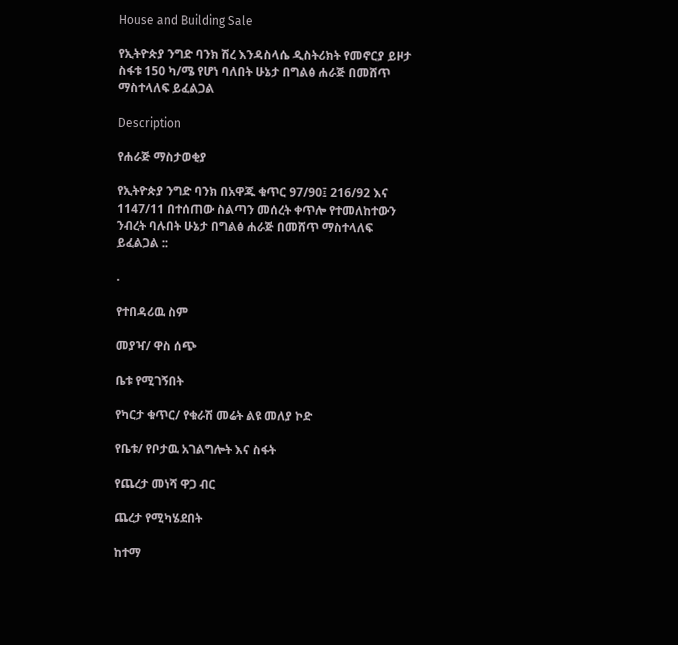House and Building Sale

የኢትዮጵያ ንግድ ባንክ ሽረ እንዳስላሴ ዲስትሪክት የመኖርያ ይዞታ ስፋቱ 150 ካ/ሜ የሆነ ባለበት ሁኔታ በግልፅ ሐራጅ በመሸጥ ማስተላለፍ ይፈልጋል

Description

የሐራጅ ማስታወቂያ

የኢትዮጵያ ንግድ ባንክ በአዋጁ ቁጥር 97/90፤ 216/92 እና 1147/11 በተሰጠው ስልጣን መሰረት ቀጥሎ የተመለከተውን ንብረት ባሉበት ሁኔታ በግልፅ ሐራጅ በመሸጥ ማስተላለፍ ይፈልጋል ::

.

የተበዳሪዉ ስም

መያዣ/ ዋስ ሰጭ

ቤቱ የሚገኝበት

የካርታ ቁጥር/ የቁራሽ መሬት ልዩ መለያ ኮድ

የቤቱ/ የቦታዉ አገልግሎት እና ስፋት

የጨረታ መነሻ ዋጋ ብር

ጨረታ የሚካሄደበት

ከተማ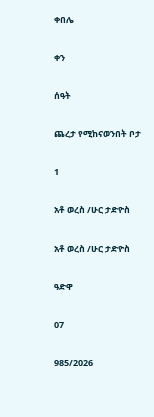ቀበሌ

ቀን

ሰዓት

ጨረታ የሚከናወንበት ቦታ

1

አቶ ወረስ /ሁር ታድዮስ

አቶ ወረስ /ሁር ታድዮስ

ዓድዋ

07

985/2026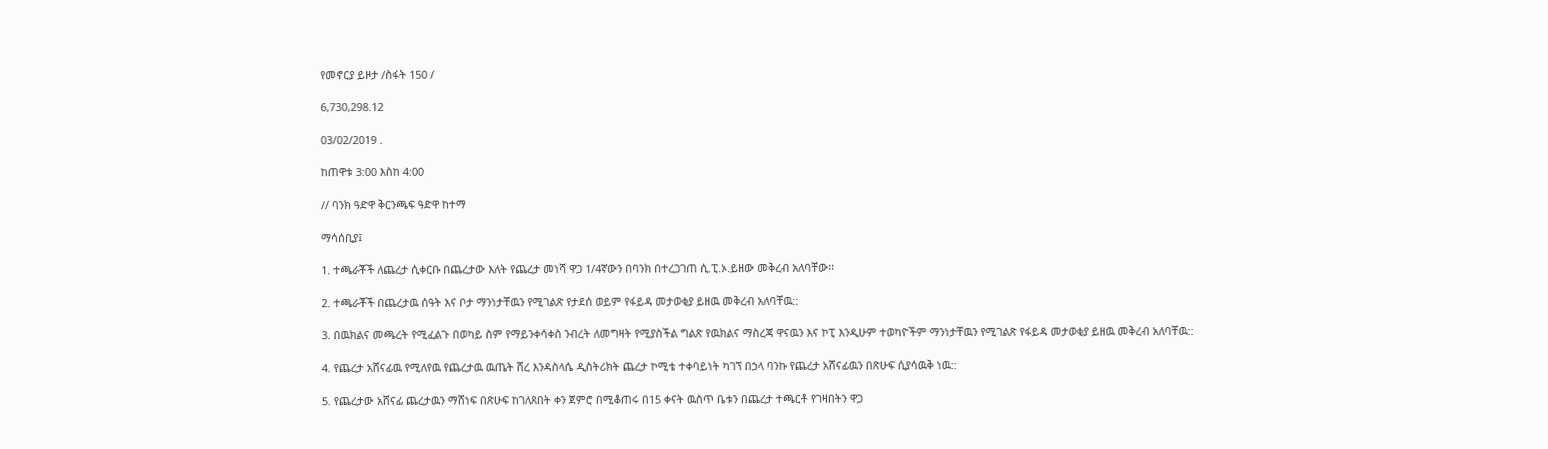የመኖርያ ይዞታ /ስፋት 150 /

6,730,298.12

03/02/2019 .

ከጠዋቱ 3:00 እስከ 4:00

// ባንክ ዓድዋ ቅርንጫፍ ዓድዋ ከተማ

ማሳሰቢያ፤

1. ተጫራቾች ለጨረታ ሲቀርቡ በጨረታው እለት የጨረታ መነሻ ዋጋ 1/4ኛውን በባንክ በተረጋገጠ ሲ.ፒ.ኦ.ይዘው መቅረብ አለባቸው፡፡

2. ተጫራቾች በጨረታዉ ሰዓት እና ቦታ ማንነታቸዉን የሚገልጽ የታደሰ ወይም የፋይዳ መታወቂያ ይዘዉ መቅረብ አለባቸዉ::

3. በዉክልና መጫረት የሚፈልጉ በወካይ ስም የማይንቀሳቀስ ንብረት ለመግዛት የሚያስችል ግልጽ የዉክልና ማስረጃ ዋናዉን እና ኮፒ እንዲሁም ተወካዮችም ማንነታቸዉን የሚገልጽ የፋይዳ መታወቂያ ይዘዉ መቅረብ አለባቸዉ::

4. የጨረታ አሸናፊዉ የሚለየዉ የጨረታዉ ዉጤት ሸረ እንዳስላሴ ዲስትሪክት ጨረታ ኮሚቴ ተቀባይነት ካገኘ በኃላ ባንኩ የጨረታ አሸናፊዉን በጽሁፍ ሲያሳዉቅ ነዉ::

5. የጨረታው አሸናፊ ጨረታዉን ማሸነፍ በጽሁፍ ከገለጸበት ቀን ጀምሮ በሚቆጠሩ በ15 ቀናት ዉስጥ ቤቱን በጨረታ ተጫርቶ የገዛበትን ዋጋ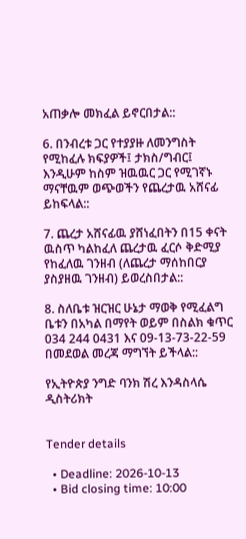አጠቃሎ መክፈል ይኖርበታል::

6. በንብረቱ ጋር የተያያዙ ለመንግስት የሚከፈሉ ክፍያዎች፤ ታክስ/ግብር፤ እንዲሁም ከስም ዝዉዉር ጋር የሚገኛኑ ማናቸዉም ወጭወችን የጨረታዉ አሸናፊ ይከፍላል::

7. ጨረታ አሸናፊዉ ያሸነፈበትን በ15 ቀናት ዉስጥ ካልከፈለ ጨረታዉ ፈርሶ ቅድሚያ የከፈለዉ ገንዘብ (ለጨረታ ማሰከበርያ ያስያዘዉ ገንዘብ) ይወረስበታል::

8. ስለቤቱ ዝርዝር ሁኔታ ማወቅ የሚፈልግ ቤቱን በአካል በማየት ወይም በስልክ ቁጥር 034 244 0431 እና 09-13-73-22-59 በመደወል መረጃ ማግኘት ይችላል::

የኢትዮጵያ ንግድ ባንክ ሽረ እንዳስላሴ ዲስትሪክት


Tender details

  • Deadline: 2026-10-13
  • Bid closing time: 10:00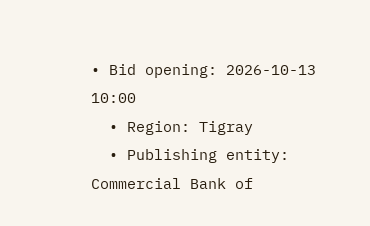• Bid opening: 2026-10-13 10:00
  • Region: Tigray
  • Publishing entity: Commercial Bank of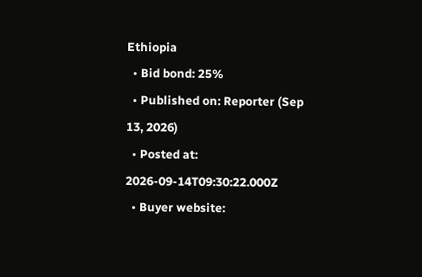Ethiopia
  • Bid bond: 25%
  • Published on: Reporter (Sep 13, 2026)
  • Posted at: 2026-09-14T09:30:22.000Z
  • Buyer website: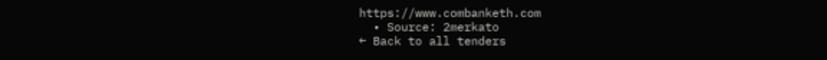https://www.combanketh.com
  • Source: 2merkato
← Back to all tenders